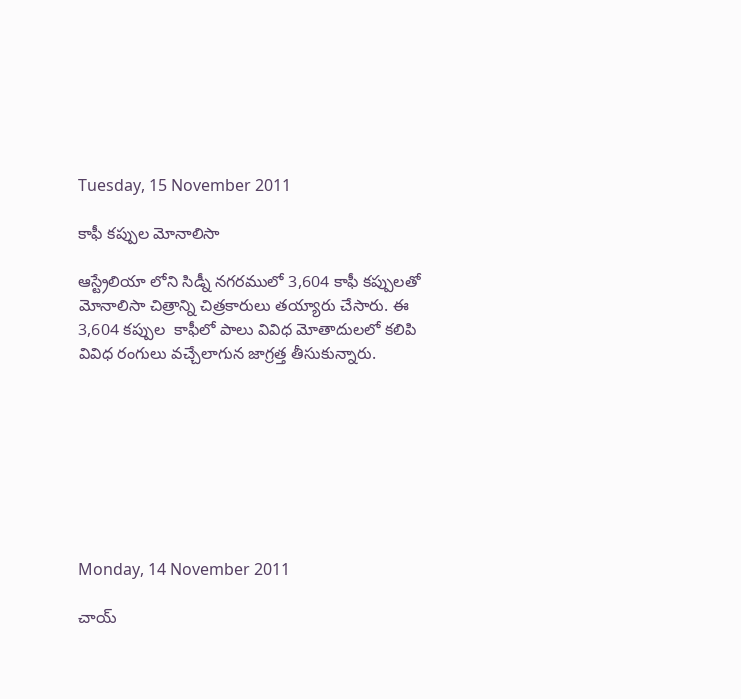Tuesday, 15 November 2011

కాఫీ కప్పుల మోనాలిసా

ఆస్ట్రేలియా లోని సిడ్నీ నగరములో 3,604 కాఫీ కప్పులతో మోనాలిసా చిత్రాన్ని చిత్రకారులు తయ్యారు చేసారు. ఈ 3,604 కప్పుల  కాఫీలో పాలు వివిధ మోతాదులలో కలిపి వివిధ రంగులు వచ్చేలాగున జాగ్రత్త తీసుకున్నారు.








Monday, 14 November 2011

చాయ్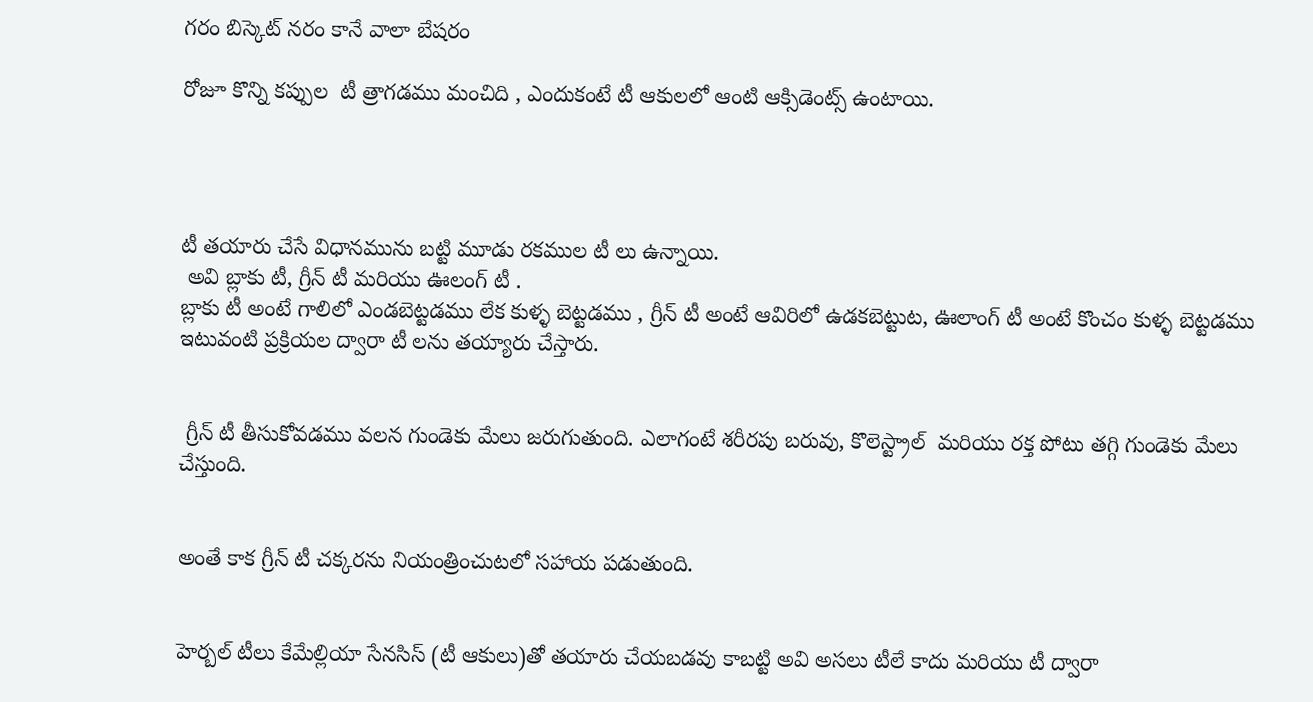గరం బిస్కెట్ నరం కానే వాలా బేషరం

రోజూ కొన్ని కప్పుల  టీ త్రాగడము మంచిది , ఎందుకంటే టీ ఆకులలో ఆంటి ఆక్సిడెంట్స్ ఉంటాయి.




టీ తయారు చేసే విధానమును బట్టి మూడు రకముల టీ లు ఉన్నాయి.
 అవి బ్లాకు టీ, గ్రీన్ టీ మరియు ఊలంగ్ టీ .
బ్లాకు టీ అంటే గాలిలో ఎండబెట్టడము లేక కుళ్ళ బెట్టడము , గ్రీన్ టీ అంటే ఆవిరిలో ఉడకబెట్టుట, ఊలాంగ్ టీ అంటే కొంచం కుళ్ళ బెట్టడము ఇటువంటి ప్రక్రియల ద్వారా టీ లను తయ్యారు చేస్తారు.


 గ్రీన్ టీ తీసుకోవడము వలన గుండెకు మేలు జరుగుతుంది. ఎలాగంటే శరీరపు బరువు, కొలెస్ట్రాల్  మరియు రక్త పోటు తగ్గి గుండెకు మేలు చేస్తుంది.


అంతే కాక గ్రీన్ టీ చక్కరను నియంత్రించుటలో సహాయ పడుతుంది.


హెర్బల్ టీలు కేమేల్లియా సేనసిస్ (టీ ఆకులు)తో తయారు చేయబడవు కాబట్టి అవి అసలు టీలే కాదు మరియు టీ ద్వారా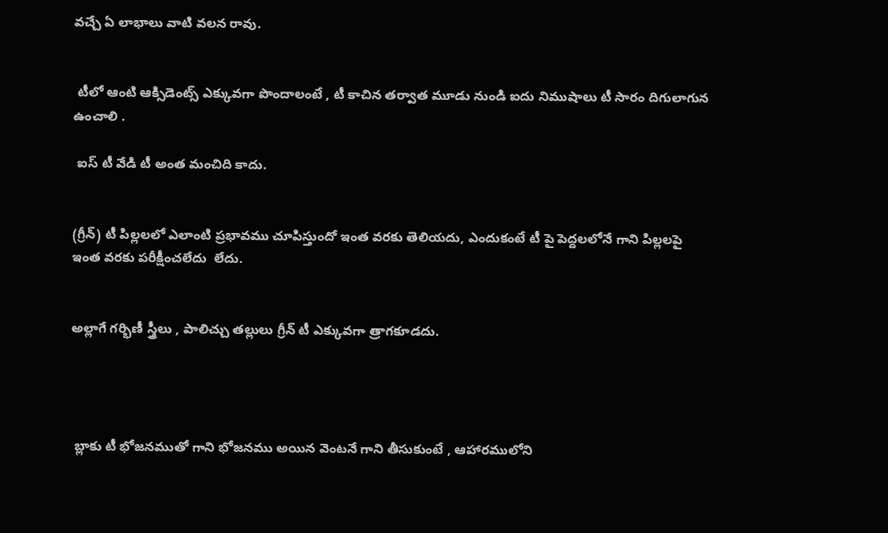వచ్చే ఏ లాభాలు వాటి వలన రావు.


 టీలో ఆంటి ఆక్సిడెంట్స్ ఎక్కువగా పొందాలంటే , టీ కాచిన తర్వాత మూడు నుండి ఐదు నిముషాలు టీ సారం దిగులాగున ఉంచాలి .

 ఐస్ టీ వేడి టీ అంత మంచిది కాదు.


(గ్రీన్) టీ పిల్లలలో ఎలాంటి ప్రభావము చూపిస్తుందో ఇంత వరకు తెలియదు, ఎందుకంటే టీ పై పెద్దలలోనే గాని పిల్లలపై ఇంత వరకు పరీక్షీంచలేదు  లేదు.


అల్లాగే గర్భిణీ స్త్రీలు , పాలిచ్చు తల్లులు గ్రీన్ టీ ఎక్కువగా త్రాగకూడదు.




 బ్లాకు టీ భోజనముతో గాని భోజనము అయిన వెంటనే గాని తీసుకుంటే , ఆహారములోని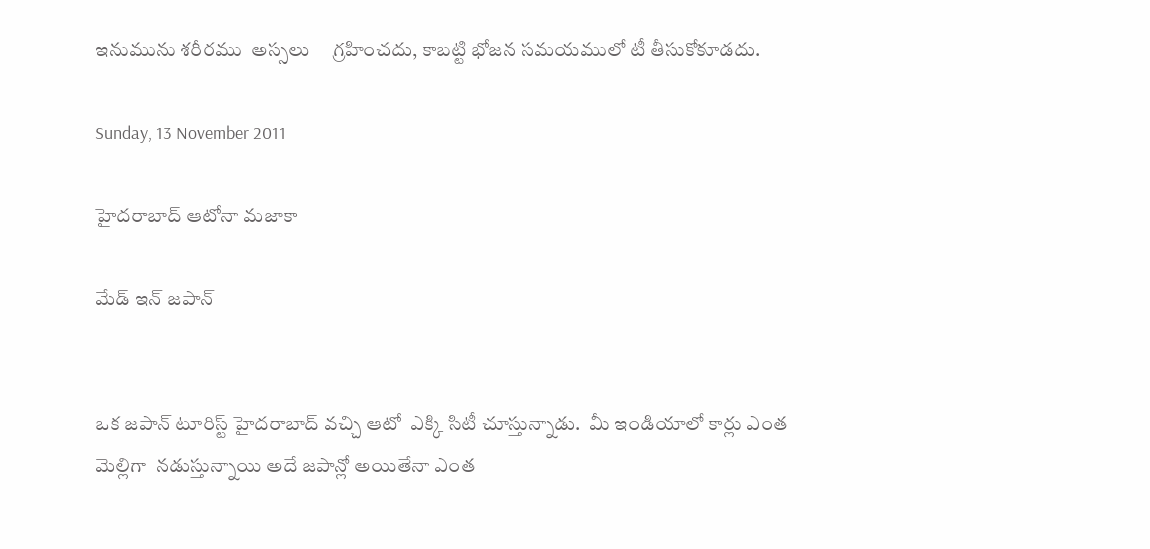ఇనుమును శరీరము  అస్సలు     గ్రహించదు, కాబట్టి భోజన సమయములో టీ తీసుకోకూడదు.

Sunday, 13 November 2011

హైదరాబాద్ ఆటోనా మజాకా

మేడ్ ఇన్ జపాన్


ఒక జపాన్ టూరిస్ట్ హైదరాబాద్ వచ్చి ఆటో  ఎక్కి సిటీ చూస్తున్నాడు.  మీ ఇండియాలో కార్లు ఎంత మెల్లిగా  నడుస్తున్నాయి అదే జపాన్లో అయితేనా ఎంత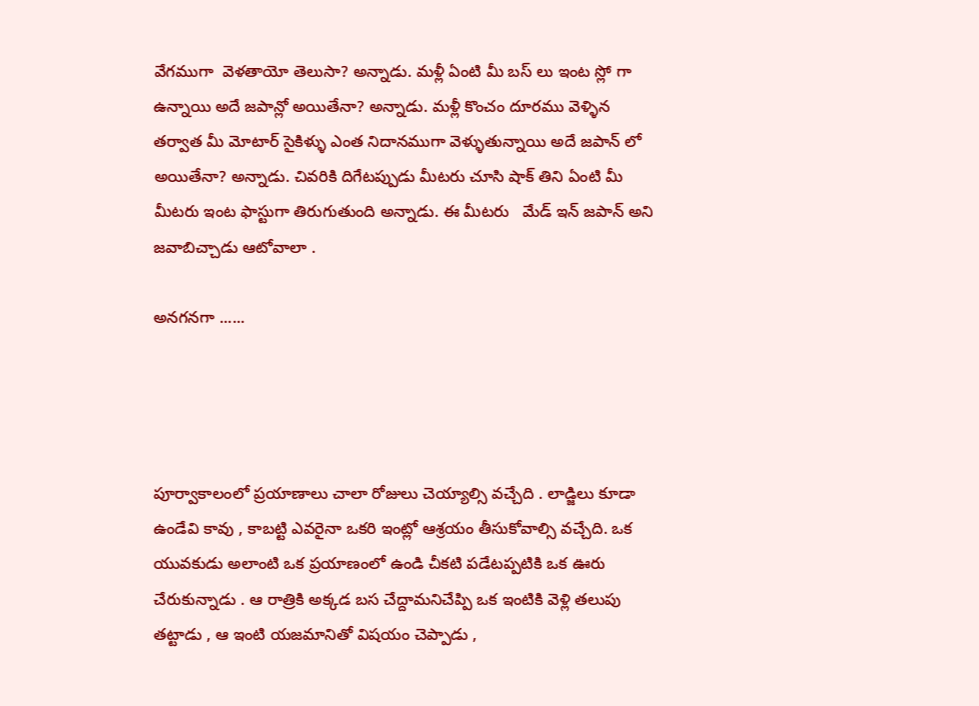వేగముగా  వెళతాయో తెలుసా? అన్నాడు. మళ్లీ ఏంటి మీ బస్ లు ఇంట స్లో గా ఉన్నాయి అదే జపాన్లో అయితేనా? అన్నాడు. మళ్లీ కొంచం దూరము వెళ్ళిన తర్వాత మీ మోటార్ సైకిళ్ళు ఎంత నిదానముగా వెళ్ళుతున్నాయి అదే జపాన్ లో అయితేనా? అన్నాడు. చివరికి దిగేటప్పుడు మీటరు చూసి షాక్ తిని ఏంటి మీ మీటరు ఇంట ఫాస్టుగా తిరుగుతుంది అన్నాడు. ఈ మీటరు   మేడ్ ఇన్ జపాన్ అని జవాబిచ్చాడు ఆటోవాలా .

అనగనగా ......




పూర్వాకాలంలో ప్రయాణాలు చాలా రోజులు చెయ్యాల్సి వచ్చేది . లాడ్జిలు కూడా ఉండేవి కావు , కాబట్టి ఎవరైనా ఒకరి ఇంట్లో ఆశ్రయం తీసుకోవాల్సి వచ్చేది. ఒక యువకుడు అలాంటి ఒక ప్రయాణంలో ఉండి చీకటి పడేటప్పటికి ఒక ఊరు చేరుకున్నాడు . ఆ రాత్రికి అక్కడ బస చేద్దామనిచేప్పి ఒక ఇంటికి వెళ్లి తలుపు తట్టాడు , ఆ ఇంటి యజమానితో విషయం చెప్పాడు ,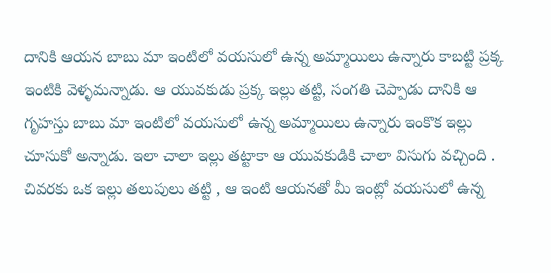దానికి ఆయన బాబు మా ఇంటిలో వయసులో ఉన్న అమ్మాయిలు ఉన్నారు కాబట్టి ప్రక్క ఇంటికి వెళ్ళమన్నాడు. ఆ యువకుడు ప్రక్క ఇల్లు తట్టి, సంగతి చెప్పాడు దానికి ఆ గృహస్తు బాబు మా ఇంటిలో వయసులో ఉన్న అమ్మాయిలు ఉన్నారు ఇంకొక ఇల్లు చూసుకో అన్నాడు. ఇలా చాలా ఇల్లు తట్టాకా ఆ యువకుడికి చాలా విసుగు వచ్చింది . చివరకు ఒక ఇల్లు తలుపులు తట్టి , ఆ ఇంటి ఆయనతో మీ ఇంట్లో వయసులో ఉన్న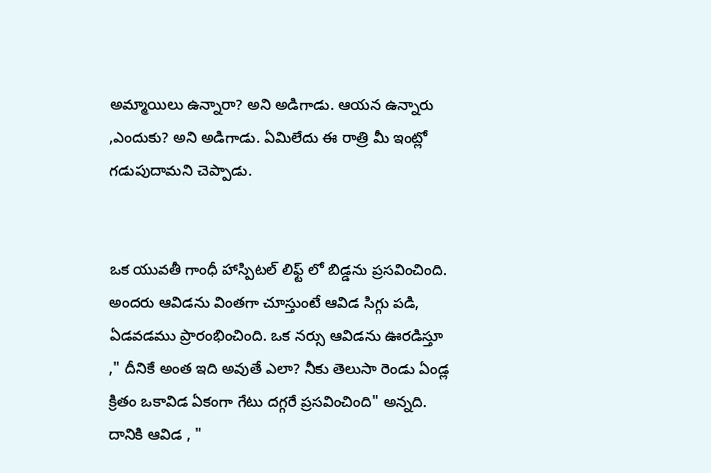అమ్మాయిలు ఉన్నారా? అని అడిగాడు. ఆయన ఉన్నారు ,ఎందుకు? అని అడిగాడు. ఏమిలేదు ఈ రాత్రి మీ ఇంట్లో గడుపుదామని చెప్పాడు.


ఒక యువతీ గాంధీ హాస్పిటల్ లిఫ్ట్ లో బిడ్డను ప్రసవించింది. అందరు ఆవిడను వింతగా చూస్తుంటే ఆవిడ సిగ్గు పడి, ఏడవడము ప్రారంభించింది. ఒక నర్సు ఆవిడను ఊరడిస్తూ ," దీనికే అంత ఇది అవుతే ఎలా? నీకు తెలుసా రెండు ఏండ్ల క్రితం ఒకావిడ ఏకంగా గేటు దగ్గరే ప్రసవించింది" అన్నది. దానికి ఆవిడ , "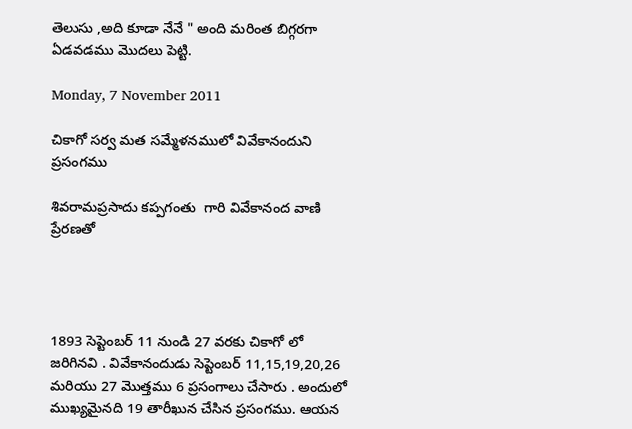తెలుసు ,అది కూడా నేనే " అంది మరింత బిగ్గరగా ఏడవడము మొదలు పెట్టి.

Monday, 7 November 2011

చికాగో సర్వ మత సమ్మేళనములో వివేకానందుని ప్రసంగము

శివరామప్రసాదు కప్పగంతు  గారి వివేకానంద వాణి ప్రేరణతో




1893 సెప్టెంబర్ 11 నుండి 27 వరకు చికాగో లో జరిగినవి . వివేకానందుడు సెప్టెంబర్ 11,15,19,20,26 మరియు 27 మొత్తము 6 ప్రసంగాలు చేసారు . అందులో ముఖ్యమైనది 19 తారీఖున చేసిన ప్రసంగము. ఆయన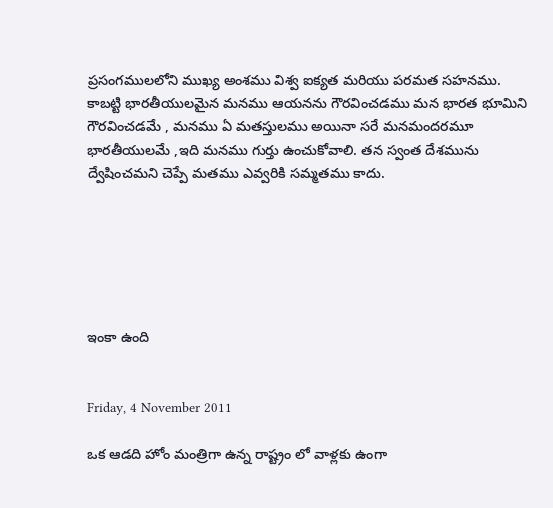ప్రసంగములలోని ముఖ్య అంశము విశ్వ ఐక్యత మరియు పరమత సహనము. కాబట్టి భారతీయులమైన మనము ఆయనను గౌరవించడము మన భారత భూమిని గౌరవించడమే , మనము ఏ మతస్తులము అయినా సరే మనమందరమూ భారతీయులమే ,ఇది మనము గుర్తు ఉంచుకోవాలి. తన స్వంత దేశమును ద్వేషించమని చెప్పే మతము ఎవ్వరికి సమ్మతము కాదు.






ఇంకా ఉంది


Friday, 4 November 2011

ఒక ఆడది హోం మంత్రిగా ఉన్న రాష్ట్రం లో వాళ్లకు ఉంగా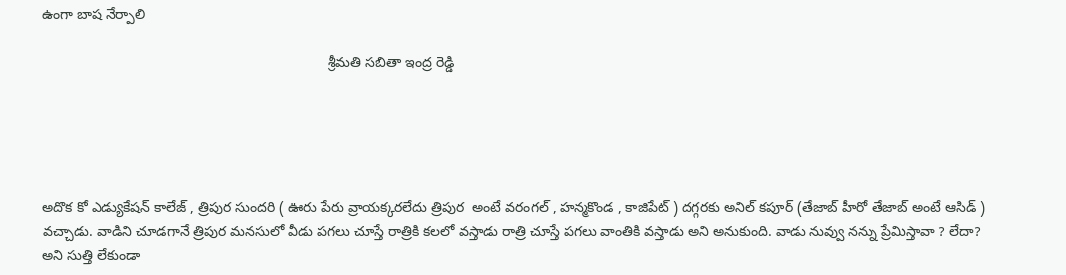ఉంగా బాష నేర్పాలి

                                                                        శ్రీమతి సబితా ఇంద్ర రెడ్డి





అదొక కో ఎడ్యుకేషన్ కాలేజ్ , త్రిపుర సుందరి ( ఊరు పేరు వ్రాయక్కరలేదు త్రిపుర  అంటే వరంగల్ , హన్మకొండ , కాజిపేట్ ) దగ్గరకు అనిల్ కపూర్ (తేజాబ్ హీరో తేజాబ్ అంటే ఆసిడ్ ) వచ్చాడు. వాడిని చూడగానే త్రిపుర మనసులో వీడు పగలు చూస్తే రాత్రికి కలలో వస్తాడు రాత్రి చూస్తే పగలు వాంతికి వస్తాడు అని అనుకుంది. వాడు నువ్వు నన్ను ప్రేమిస్తావా ? లేదా? అని సుత్తి లేకుండా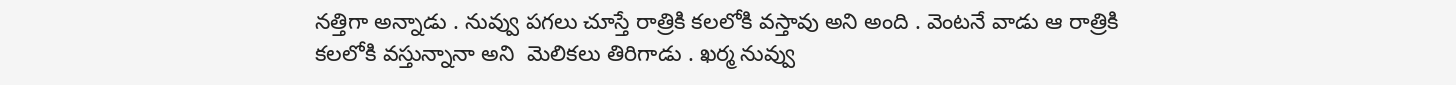నత్తిగా అన్నాడు . నువ్వు పగలు చూస్తే రాత్రికి కలలోకి వస్తావు అని అంది . వెంటనే వాడు ఆ రాత్రికి కలలోకి వస్తున్నానా అని  మెలికలు తిరిగాడు . ఖర్మ నువ్వు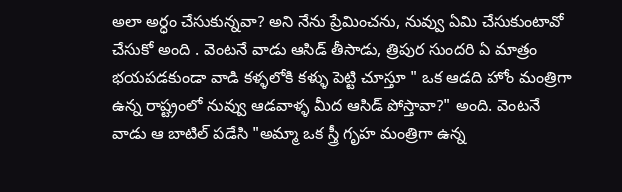అలా అర్ధం చేసుకున్నవా? అని నేను ప్రేమించను, నువ్వు ఏమి చేసుకుంటావో చేసుకో అంది . వెంటనే వాడు ఆసిడ్ తీసాడు, త్రిపుర సుందరి ఏ మాత్రం భయపడకుండా వాడి కళ్ళలోకి కళ్ళు పెట్టి చూస్తూ " ఒక ఆడది హోం మంత్రిగా ఉన్న రాష్ట్రంలో నువ్వు ఆడవాళ్ళ మీద ఆసిడ్ పోస్తావా?" అంది. వెంటనే వాడు ఆ బాటిల్ పడేసి "అమ్మా ఒక స్త్రీ గృహ మంత్రిగా ఉన్న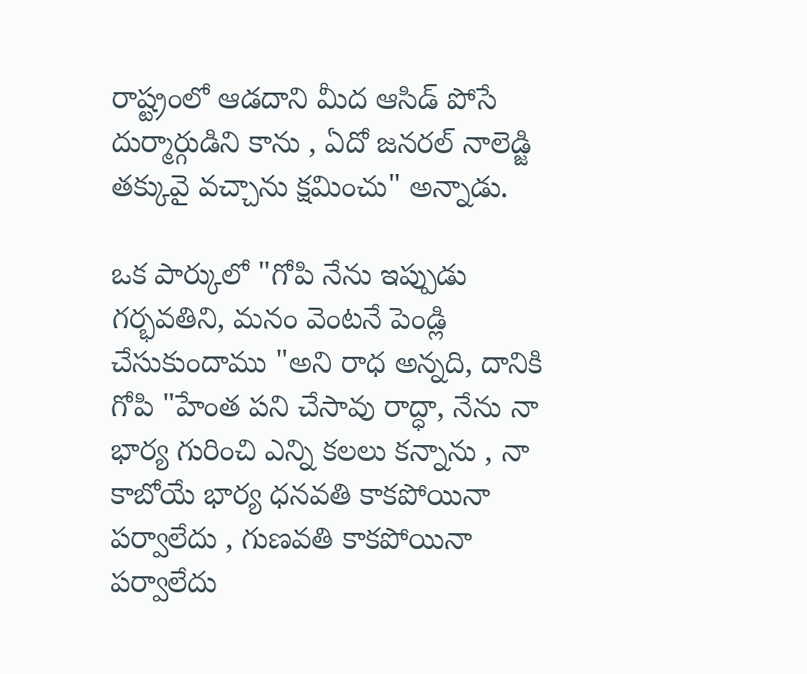రాష్ట్రంలో ఆడదాని మీద ఆసిడ్ పోసే దుర్మార్గుడిని కాను , ఏదో జనరల్ నాలెడ్జి తక్కువై వచ్చాను క్షమించు" అన్నాడు.

ఒక పార్కులో "గోపి నేను ఇప్పుడు గర్భవతిని, మనం వెంటనే పెండ్లి చేసుకుందాము "అని రాధ అన్నది, దానికి గోపి "హేంత పని చేసావు రాద్ధా, నేను నా భార్య గురించి ఎన్ని కలలు కన్నాను , నా కాబోయే భార్య ధనవతి కాకపోయినా పర్వాలేదు , గుణవతి కాకపోయినా పర్వాలేదు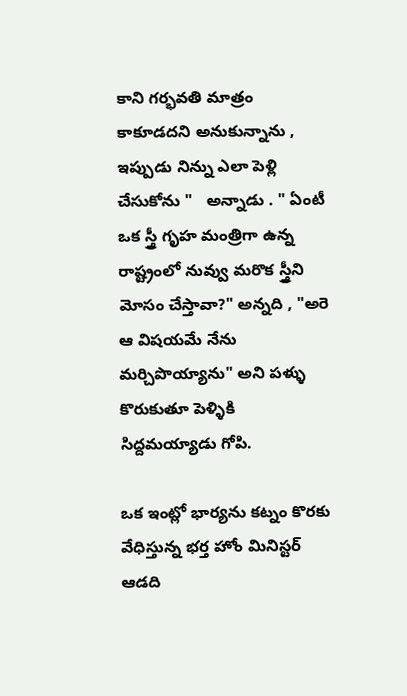కాని గర్భవతి మాత్రం కాకూడదని అనుకున్నాను , ఇప్పుడు నిన్ను ఎలా పెళ్లి చేసుకోను "   అన్నాడు . " ఏంటీ  ఒక స్త్రీ గృహ మంత్రిగా ఉన్న రాష్ట్రంలో నువ్వు మరొక స్త్రీని మోసం చేస్తావా?" అన్నది , "అరె ఆ విషయమే నేను మర్చిపొయ్యాను" అని పళ్ళు కొరుకుతూ పెళ్ళికి సిద్దమయ్యాడు గోపి.

ఒక ఇంట్లో భార్యను కట్నం కొరకు వేధిస్తున్న భర్త హోం మినిస్టర్ ఆడది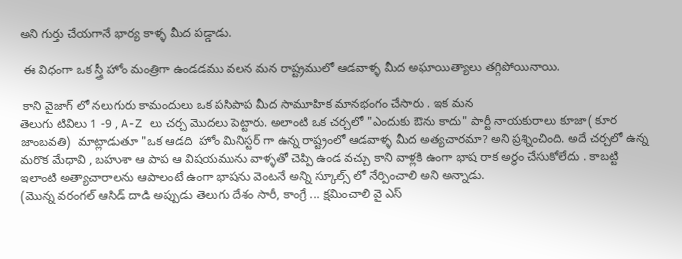అని గుర్తు చేయగానే భార్య కాళ్ళ మీద పడ్డాడు.

 ఈ విధంగా ఒక స్త్రీ హోం మంత్రిగా ఉండడము వలన మన రాష్ట్రములో ఆడవాళ్ళ మీద అఘాయిత్యాలు తగ్గిపోయినాయి.

 కాని వైజాగ్ లో నలుగురు కామందులు ఒక పసిపాప మీద సామూహిక మానభంగం చేసారు . ఇక మన
తెలుగు టివిలు 1 -9 , A-Z లు చర్చ మొదలు పెట్టారు. అలాంటి ఒక చర్చలో "ఎందుకు ఔను కాదు" పార్టీ నాయకురాలు కూజా( కూర జాంబవతి)  మాట్లాడుతూ "ఒక ఆడది  హోం మినిస్టర్ గా ఉన్న రాష్ట్రంలో ఆడవాళ్ళ మీద అత్యచారమా? అని ప్రశ్నించింది. అదే చర్చలో ఉన్న మరొక మేధావి , బహుశా ఆ పాప ఆ విషయమును వాళ్ళతో చెప్పి ఉండ వచ్చు కాని వాళ్లకి ఉంగా భాష రాక అర్ధం చేసుకోలేదు . కాబట్టి  ఇలాంటి అత్యాచారాలను ఆపాలంటే ఉంగా భాషను వెంటనే అన్ని స్కూల్స్ లో నేర్పించాలి అని అన్నాడు.
(మొన్న వరంగల్ ఆసిడ్ దాడి అప్పుడు తెలుగు దేశం సారీ, కాంగ్రే ... క్షమించాలి వై ఎస్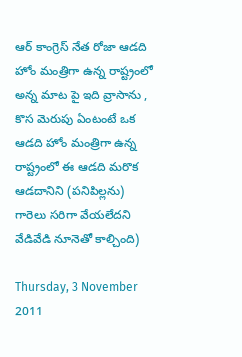ఆర్ కాంగ్రెస్ నేత రోజా ఆడది హోం మంత్రిగా ఉన్న రాష్ట్రంలో అన్న మాట పై ఇది వ్రాసాను , కొస మెరుపు ఏంటంటే ఒక  ఆడది హోం మంత్రిగా ఉన్న రాష్ట్రంలో ఈ ఆడది మరొక ఆడదానిని (పనిపిల్లను) గారెలు సరిగా వేయలేదని వేడివేడి నూనెతో కాల్చింది)

Thursday, 3 November 2011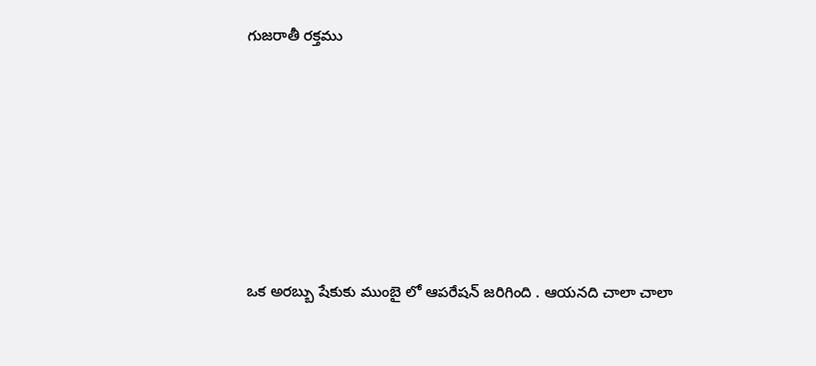గుజరాతీ రక్తము







ఒక అరబ్బు షేకుకు ముంబై లో ఆపరేషన్ జరిగింది . ఆయనది చాలా చాలా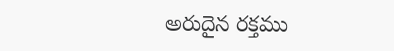అరుదైన రక్తము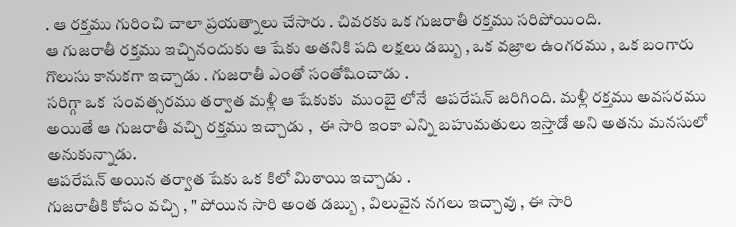. ఆ రక్తము గురించి చాలా ప్రయత్నాలు చేసారు . చివరకు ఒక గుజరాతీ రక్తము సరిపోయింది.
ఆ గుజరాతీ రక్తము ఇచ్చినందుకు ఆ షేకు అతనికి పది లక్షలు డబ్బు , ఒక వజ్రాల ఉంగరము , ఒక బంగారు గొలుసు కానుకగా ఇచ్చాడు . గుజరాతీ ఎంతో సంతోషించాడు .
సరిగ్గా ఒక  సంవత్సరము తర్వాత మళ్లీ ఆ షేకుకు  ముంబై లోనే  ఆపరేషన్ జరిగింది. మళ్లీ రక్తము అవసరము అయితే ఆ గుజరాతీ వచ్చి రక్తము ఇచ్చాడు ,  ఈ సారి ఇంకా ఎన్ని బహుమతులు ఇస్తాడో అని అతను మనసులో అనుకున్నాడు.
ఆపరేషన్ అయిన తర్వాత షేకు ఒక కిలో మిఠాయి ఇచ్చాడు .
గుజరాతీకి కోపం వచ్చి , " పోయిన సారి అంత డబ్బు , విలువైన నగలు ఇచ్చావు , ఈ సారి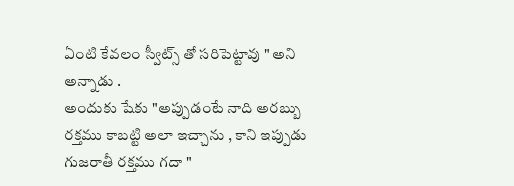ఏంటి కేవలం స్వీట్స్ తో సరిపెట్టావు " అని అన్నాడు .
అందుకు షేకు "అప్పుడంటే నాది అరబ్బు రక్తము కాబట్టి అలా ఇచ్చాను , కాని ఇప్పుడు గుజరాతీ రక్తము గదా "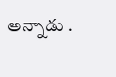అన్నాడు .